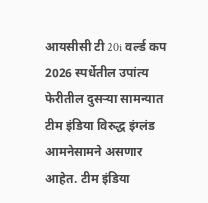आयसीसी टी 20i वर्ल्ड कप 2026 स्पर्धेतील उपांत्य फेरीतील दुसऱ्या सामन्यात टीम इंडिया विरुद्ध इंग्लंड आमनेसामने असणार आहेत. टीम इंडिया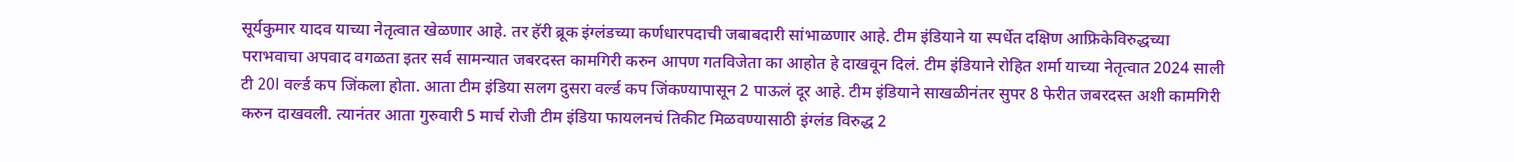सूर्यकुमार यादव याच्या नेतृत्वात खेळणार आहे. तर हॅरी ब्रूक इंग्लंडच्या कर्णधारपदाची जबाबदारी सांभाळणार आहे. टीम इंडियाने या स्पर्धेत दक्षिण आफ्रिकेविरुद्धच्या पराभवाचा अपवाद वगळता इतर सर्व सामन्यात जबरदस्त कामगिरी करुन आपण गतविजेता का आहोत हे दाखवून दिलं. टीम इंडियाने रोहित शर्मा याच्या नेतृत्वात 2024 साली टी 20I वर्ल्ड कप जिंकला होता. आता टीम इंडिया सलग दुसरा वर्ल्ड कप जिंकण्यापासून 2 पाऊलं दूर आहे. टीम इंडियाने साखळीनंतर सुपर 8 फेरीत जबरदस्त अशी कामगिरी करुन दाखवली. त्यानंतर आता गुरुवारी 5 मार्च रोजी टीम इंडिया फायलनचं तिकीट मिळवण्यासाठी इंग्लंड विरुद्ध 2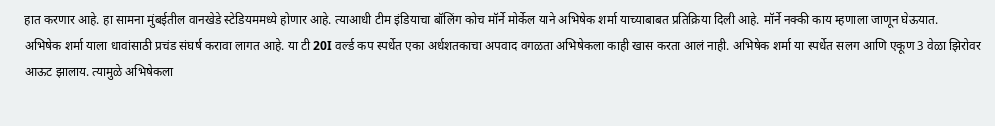हात करणार आहे. हा सामना मुंबईतील वानखेडे स्टेडियममध्ये होणार आहे. त्याआधी टीम इंडियाचा बॉलिंग कोच मॉर्ने मोर्केल याने अभिषेक शर्मा याच्याबाबत प्रतिक्रिया दिली आहे. मॉर्ने नक्की काय म्हणाला जाणून घेऊयात.
अभिषेक शर्मा याला धावांसाठी प्रचंड संघर्ष करावा लागत आहे. या टी 20I वर्ल्ड कप स्पर्धेत एका अर्धशतकाचा अपवाद वगळता अभिषेकला काही खास करता आलं नाही. अभिषेक शर्मा या स्पर्धेत सलग आणि एकूण 3 वेळा झिरोवर आऊट झालाय. त्यामुळे अभिषेकला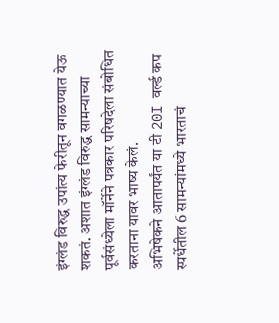इंग्लंड विरुद्ध उपांत्य फेरीतून वगळण्यात येऊ शकतं. अशात इंग्लंड विरुद्ध सामन्याच्या पूर्वसंध्येला मॉर्नेने पत्रकार परिषदेला संबोधित करताना यावर भाष्य केलं.
अभिषेकने आतापर्यंत या टी 20I वर्ल्ड कप स्पर्धेतील 6 सामन्यांमध्ये भारताचं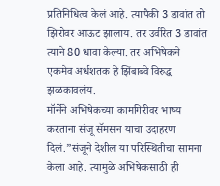प्रतिनिधित्व केलं आहे. त्यापैकी 3 डावांत तो झिरोवर आऊट झालाय. तर उर्वरित 3 डावांत त्याने 80 धावा केल्या. तर अभिषेकने एकमेव अर्धशतक हे झिंबाब्वे विरुद्ध झळकावलंय.
मॉर्नेने अभिषेकच्या कामगिरीवर भाष्य करताना संजू सॅमसन याचा उदाहरण दिलं.”संजूने देशील या परिस्थितीचा सामना केला आहे. त्यामुळे अभिषेकसाठी ही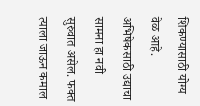शिकण्यासाठी योग्य वेळ आहे. अभिषेकसाठी उद्याचा सामना हा नवी सुरुवात असेल. फक्त त्याला जाऊन कमाल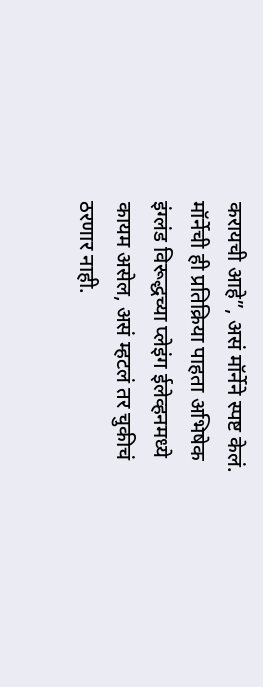करायची आहे”, असं मॉर्नेने स्पष्ट केलं. मॉर्नेची ही प्रतिक्रिया पाहता अभिषेक इंग्लंड विरूद्धच्या प्लेइंग ईलेव्हनमध्ये कायम असेल, असं म्हटलं तर चुकीचं ठरणार नाही.